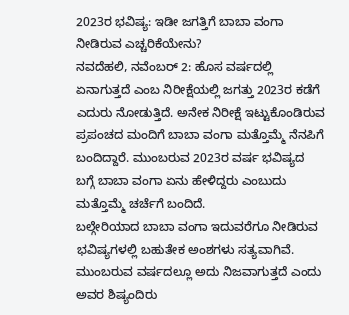2023ರ ಭವಿಷ್ಯ: ಇಡೀ ಜಗತ್ತಿಗೆ ಬಾಬಾ ವಂಗಾ ನೀಡಿರುವ ಎಚ್ಚರಿಕೆಯೇನು?
ನವದೆಹಲಿ, ನವೆಂಬರ್ 2: ಹೊಸ ವರ್ಷದಲ್ಲಿ ಏನಾಗುತ್ತದೆ ಎಂಬ ನಿರೀಕ್ಷೆಯಲ್ಲಿ ಜಗತ್ತು 2023ರ ಕಡೆಗೆ ಎದುರು ನೋಡುತ್ತಿದೆ. ಅನೇಕ ನಿರೀಕ್ಷೆ ಇಟ್ಟುಕೊಂಡಿರುವ ಪ್ರಪಂಚದ ಮಂದಿಗೆ ಬಾಬಾ ವಂಗಾ ಮತ್ತೊಮ್ಮೆ ನೆನಪಿಗೆ ಬಂದಿದ್ದಾರೆ. ಮುಂಬರುವ 2023ರ ವರ್ಷ ಭವಿಷ್ಯದ ಬಗ್ಗೆ ಬಾಬಾ ವಂಗಾ ಏನು ಹೇಳಿದ್ದರು ಎಂಬುದು ಮತ್ತೊಮ್ಮೆ ಚರ್ಚೆಗೆ ಬಂದಿದೆ.
ಬಲ್ಗೇರಿಯಾದ ಬಾಬಾ ವಂಗಾ ಇದುವರೆಗೂ ನೀಡಿರುವ ಭವಿಷ್ಯಗಳಲ್ಲಿ ಬಹುತೇಕ ಅಂಶಗಳು ಸತ್ಯವಾಗಿವೆ. ಮುಂಬರುವ ವರ್ಷದಲ್ಲೂ ಅದು ನಿಜವಾಗುತ್ತದೆ ಎಂದು ಅವರ ಶಿಷ್ಯಂದಿರು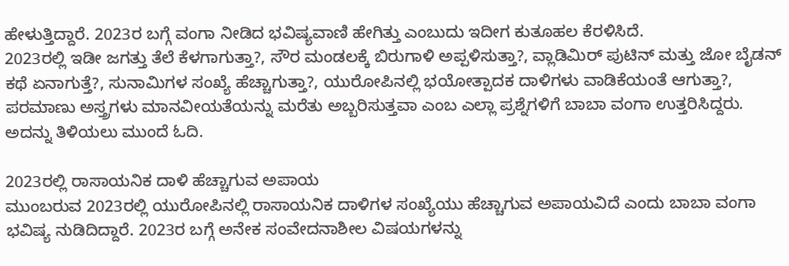ಹೇಳುತ್ತಿದ್ದಾರೆ. 2023ರ ಬಗ್ಗೆ ವಂಗಾ ನೀಡಿದ ಭವಿಷ್ಯವಾಣಿ ಹೇಗಿತ್ತು ಎಂಬುದು ಇದೀಗ ಕುತೂಹಲ ಕೆರಳಿಸಿದೆ.
2023ರಲ್ಲಿ ಇಡೀ ಜಗತ್ತು ತೆಲೆ ಕೆಳಗಾಗುತ್ತಾ?, ಸೌರ ಮಂಡಲಕ್ಕೆ ಬಿರುಗಾಳಿ ಅಪ್ಪಳಿಸುತ್ತಾ?, ವ್ಲಾಡಿಮಿರ್ ಪುಟಿನ್ ಮತ್ತು ಜೋ ಬೈಡನ್ ಕಥೆ ಏನಾಗುತ್ತೆ?, ಸುನಾಮಿಗಳ ಸಂಖ್ಯೆ ಹೆಚ್ಚಾಗುತ್ತಾ?, ಯುರೋಪಿನಲ್ಲಿ ಭಯೋತ್ಪಾದಕ ದಾಳಿಗಳು ವಾಡಿಕೆಯಂತೆ ಆಗುತ್ತಾ?, ಪರಮಾಣು ಅಸ್ತ್ರಗಳು ಮಾನವೀಯತೆಯನ್ನು ಮರೆತು ಅಬ್ಬರಿಸುತ್ತವಾ ಎಂಬ ಎಲ್ಲಾ ಪ್ರಶ್ನೆಗಳಿಗೆ ಬಾಬಾ ವಂಗಾ ಉತ್ತರಿಸಿದ್ದರು. ಅದನ್ನು ತಿಳಿಯಲು ಮುಂದೆ ಓದಿ.

2023ರಲ್ಲಿ ರಾಸಾಯನಿಕ ದಾಳಿ ಹೆಚ್ಚಾಗುವ ಅಪಾಯ
ಮುಂಬರುವ 2023ರಲ್ಲಿ ಯುರೋಪಿನಲ್ಲಿ ರಾಸಾಯನಿಕ ದಾಳಿಗಳ ಸಂಖ್ಯೆಯು ಹೆಚ್ಚಾಗುವ ಅಪಾಯವಿದೆ ಎಂದು ಬಾಬಾ ವಂಗಾ ಭವಿಷ್ಯ ನುಡಿದಿದ್ದಾರೆ. 2023ರ ಬಗ್ಗೆ ಅನೇಕ ಸಂವೇದನಾಶೀಲ ವಿಷಯಗಳನ್ನು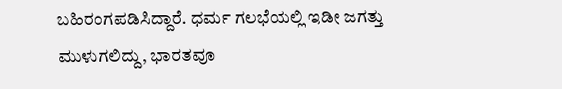ಬಹಿರಂಗಪಡಿಸಿದ್ದಾರೆ. ಧರ್ಮ ಗಲಭೆಯಲ್ಲಿ ಇಡೀ ಜಗತ್ತು ಮುಳುಗಲಿದ್ದು, ಭಾರತವೂ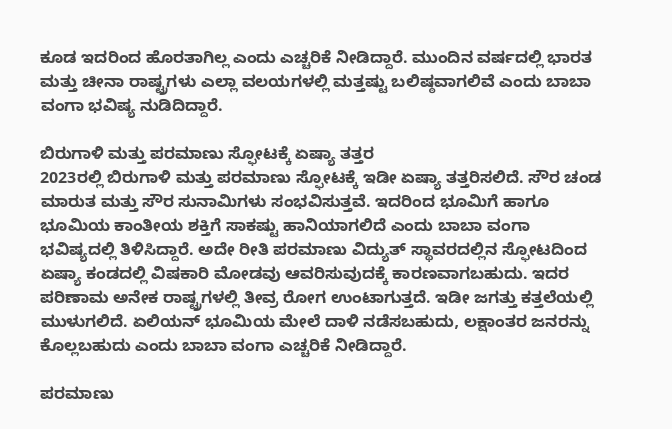ಕೂಡ ಇದರಿಂದ ಹೊರತಾಗಿಲ್ಲ ಎಂದು ಎಚ್ಚರಿಕೆ ನೀಡಿದ್ದಾರೆ. ಮುಂದಿನ ವರ್ಷದಲ್ಲಿ ಭಾರತ ಮತ್ತು ಚೀನಾ ರಾಷ್ಟ್ರಗಳು ಎಲ್ಲಾ ವಲಯಗಳಲ್ಲಿ ಮತ್ತಷ್ಟು ಬಲಿಷ್ಠವಾಗಲಿವೆ ಎಂದು ಬಾಬಾ ವಂಗಾ ಭವಿಷ್ಯ ನುಡಿದಿದ್ದಾರೆ.

ಬಿರುಗಾಳಿ ಮತ್ತು ಪರಮಾಣು ಸ್ಫೋಟಕ್ಕೆ ಏಷ್ಯಾ ತತ್ತರ
2023ರಲ್ಲಿ ಬಿರುಗಾಳಿ ಮತ್ತು ಪರಮಾಣು ಸ್ಫೋಟಕ್ಕೆ ಇಡೀ ಏಷ್ಯಾ ತತ್ತರಿಸಲಿದೆ. ಸೌರ ಚಂಡ ಮಾರುತ ಮತ್ತು ಸೌರ ಸುನಾಮಿಗಳು ಸಂಭವಿಸುತ್ತವೆ. ಇದರಿಂದ ಭೂಮಿಗೆ ಹಾಗೂ ಭೂಮಿಯ ಕಾಂತೀಯ ಶಕ್ತಿಗೆ ಸಾಕಷ್ಟು ಹಾನಿಯಾಗಲಿದೆ ಎಂದು ಬಾಬಾ ವಂಗಾ ಭವಿಷ್ಯದಲ್ಲಿ ತಿಳಿಸಿದ್ದಾರೆ. ಅದೇ ರೀತಿ ಪರಮಾಣು ವಿದ್ಯುತ್ ಸ್ಥಾವರದಲ್ಲಿನ ಸ್ಫೋಟದಿಂದ ಏಷ್ಯಾ ಕಂಡದಲ್ಲಿ ವಿಷಕಾರಿ ಮೋಡವು ಆವರಿಸುವುದಕ್ಕೆ ಕಾರಣವಾಗಬಹುದು. ಇದರ ಪರಿಣಾಮ ಅನೇಕ ರಾಷ್ಟ್ರಗಳಲ್ಲಿ ತೀವ್ರ ರೋಗ ಉಂಟಾಗುತ್ತದೆ. ಇಡೀ ಜಗತ್ತು ಕತ್ತಲೆಯಲ್ಲಿ ಮುಳುಗಲಿದೆ. ಏಲಿಯನ್ ಭೂಮಿಯ ಮೇಲೆ ದಾಳಿ ನಡೆಸಬಹುದು, ಲಕ್ಷಾಂತರ ಜನರನ್ನು ಕೊಲ್ಲಬಹುದು ಎಂದು ಬಾಬಾ ವಂಗಾ ಎಚ್ಚರಿಕೆ ನೀಡಿದ್ದಾರೆ.

ಪರಮಾಣು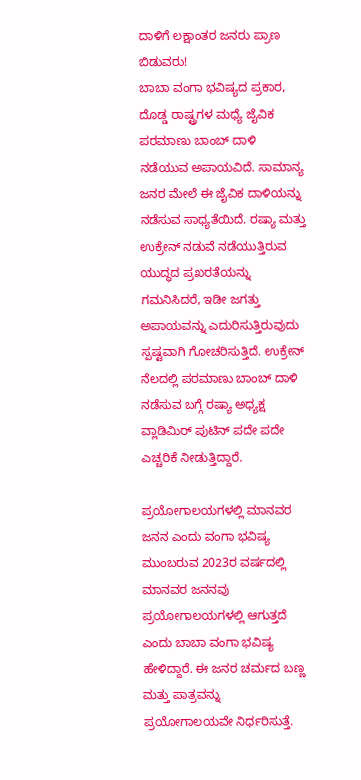ದಾಳಿಗೆ ಲಕ್ಷಾಂತರ ಜನರು ಪ್ರಾಣ ಬಿಡುವರು!
ಬಾಬಾ ವಂಗಾ ಭವಿಷ್ಯದ ಪ್ರಕಾರ, ದೊಡ್ಡ ರಾಷ್ಟ್ರಗಳ ಮಧ್ಯೆ ಜೈವಿಕ ಪರಮಾಣು ಬಾಂಬ್ ದಾಳಿ ನಡೆಯುವ ಅಪಾಯವಿದೆ. ಸಾಮಾನ್ಯ ಜನರ ಮೇಲೆ ಈ ಜೈವಿಕ ದಾಳಿಯನ್ನು ನಡೆಸುವ ಸಾಧ್ಯತೆಯಿದೆ. ರಷ್ಯಾ ಮತ್ತು ಉಕ್ರೇನ್ ನಡುವೆ ನಡೆಯುತ್ತಿರುವ ಯುದ್ಧದ ಪ್ರಖರತೆಯನ್ನು ಗಮನಿಸಿದರೆ, ಇಡೀ ಜಗತ್ತು ಅಪಾಯವನ್ನು ಎದುರಿಸುತ್ತಿರುವುದು ಸ್ಪಷ್ಟವಾಗಿ ಗೋಚರಿಸುತ್ತಿದೆ. ಉಕ್ರೇನ್ ನೆಲದಲ್ಲಿ ಪರಮಾಣು ಬಾಂಬ್ ದಾಳಿ ನಡೆಸುವ ಬಗ್ಗೆ ರಷ್ಯಾ ಅಧ್ಯಕ್ಷ ವ್ಲಾಡಿಮಿರ್ ಪುಟಿನ್ ಪದೇ ಪದೇ ಎಚ್ಚರಿಕೆ ನೀಡುತ್ತಿದ್ದಾರೆ.

ಪ್ರಯೋಗಾಲಯಗಳಲ್ಲಿ ಮಾನವರ ಜನನ ಎಂದು ವಂಗಾ ಭವಿಷ್ಯ
ಮುಂಬರುವ 2023ರ ವರ್ಷದಲ್ಲಿ ಮಾನವರ ಜನನವು ಪ್ರಯೋಗಾಲಯಗಳಲ್ಲಿ ಆಗುತ್ತದೆ ಎಂದು ಬಾಬಾ ವಂಗಾ ಭವಿಷ್ಯ ಹೇಳಿದ್ದಾರೆ. ಈ ಜನರ ಚರ್ಮದ ಬಣ್ಣ ಮತ್ತು ಪಾತ್ರವನ್ನು ಪ್ರಯೋಗಾಲಯವೇ ನಿರ್ಧರಿಸುತ್ತೆ.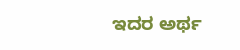ಇದರ ಅರ್ಥ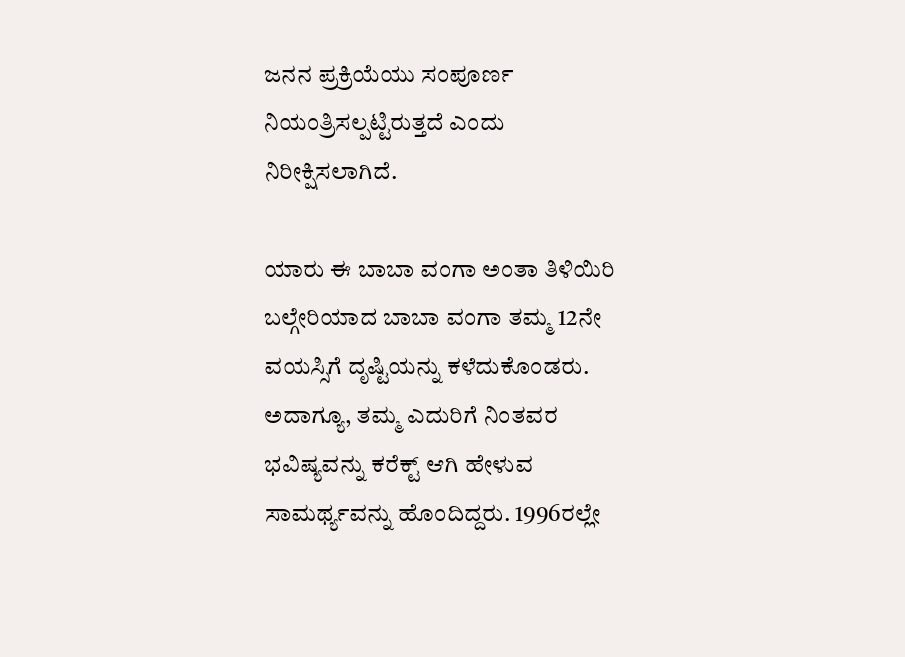ಜನನ ಪ್ರಕ್ರಿಯೆಯು ಸಂಪೂರ್ಣ ನಿಯಂತ್ರಿಸಲ್ಪಟ್ಟಿರುತ್ತದೆ ಎಂದು ನಿರೀಕ್ಷಿಸಲಾಗಿದೆ.

ಯಾರು ಈ ಬಾಬಾ ವಂಗಾ ಅಂತಾ ತಿಳಿಯಿರಿ
ಬಲ್ಗೇರಿಯಾದ ಬಾಬಾ ವಂಗಾ ತಮ್ಮ 12ನೇ ವಯಸ್ಸಿಗೆ ದೃಷ್ಟಿಯನ್ನು ಕಳೆದುಕೊಂಡರು. ಅದಾಗ್ಯೂ, ತಮ್ಮ ಎದುರಿಗೆ ನಿಂತವರ ಭವಿಷ್ಯವನ್ನು ಕರೆಕ್ಟ್ ಆಗಿ ಹೇಳುವ ಸಾಮರ್ಥ್ಯವನ್ನು ಹೊಂದಿದ್ದರು. 1996ರಲ್ಲೇ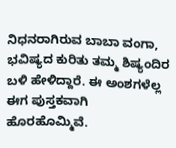ನಿಧನರಾಗಿರುವ ಬಾಬಾ ವಂಗಾ, ಭವಿಷ್ಯದ ಕುರಿತು ತಮ್ಮ ಶಿಷ್ಯಂದಿರ ಬಳಿ ಹೇಳಿದ್ದಾರೆ. ಈ ಅಂಶಗಳೆಲ್ಲ ಈಗ ಪುಸ್ತಕವಾಗಿ ಹೊರಹೊಮ್ಮಿವೆ.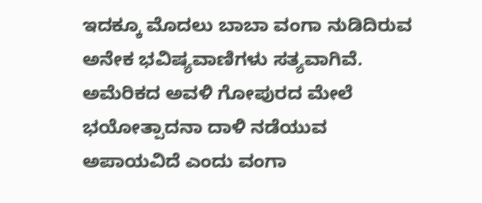ಇದಕ್ಕೂ ಮೊದಲು ಬಾಬಾ ವಂಗಾ ನುಡಿದಿರುವ ಅನೇಕ ಭವಿಷ್ಯವಾಣಿಗಳು ಸತ್ಯವಾಗಿವೆ. ಅಮೆರಿಕದ ಅವಳಿ ಗೋಪುರದ ಮೇಲೆ ಭಯೋತ್ಪಾದನಾ ದಾಳಿ ನಡೆಯುವ ಅಪಾಯವಿದೆ ಎಂದು ವಂಗಾ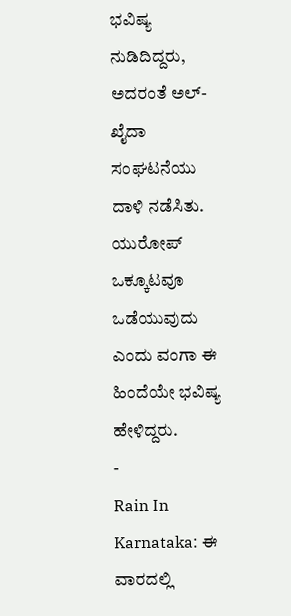ಭವಿಷ್ಯ ನುಡಿದಿದ್ದರು, ಅದರಂತೆ ಅಲ್-ಖೈದಾ ಸಂಘಟನೆಯು ದಾಳಿ ನಡೆಸಿತು. ಯುರೋಪ್ ಒಕ್ಕೂಟವೂ ಒಡೆಯುವುದು ಎಂದು ವಂಗಾ ಈ ಹಿಂದೆಯೇ ಭವಿಷ್ಯ ಹೇಳಿದ್ದರು.
-
Rain In Karnataka: ಈ ವಾರದಲ್ಲಿ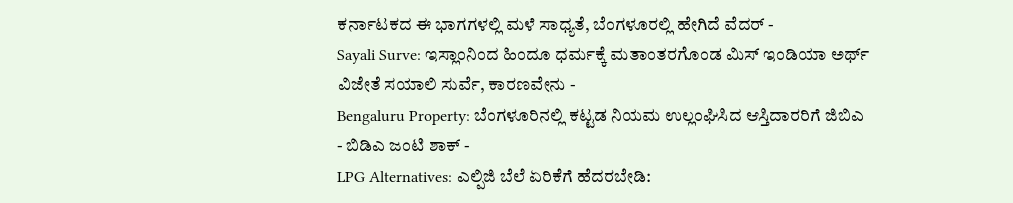ಕರ್ನಾಟಕದ ಈ ಭಾಗಗಳಲ್ಲಿ ಮಳೆ ಸಾಧ್ಯತೆ, ಬೆಂಗಳೂರಲ್ಲಿ ಹೇಗಿದೆ ವೆದರ್ -
Sayali Surve: ಇಸ್ಲಾಂನಿಂದ ಹಿಂದೂ ಧರ್ಮಕ್ಕೆ ಮತಾಂತರಗೊಂಡ ಮಿಸ್ ಇಂಡಿಯಾ ಅರ್ಥ್ ವಿಜೇತೆ ಸಯಾಲಿ ಸುರ್ವೆ, ಕಾರಣವೇನು -
Bengaluru Property: ಬೆಂಗಳೂರಿನಲ್ಲಿ ಕಟ್ಟಡ ನಿಯಮ ಉಲ್ಲಂಘಿಸಿದ ಆಸ್ತಿದಾರರಿಗೆ ಜಿಬಿಎ - ಬಿಡಿಎ ಜಂಟಿ ಶಾಕ್ -
LPG Alternatives: ಎಲ್ಪಿಜಿ ಬೆಲೆ ಏರಿಕೆಗೆ ಹೆದರಬೇಡಿ: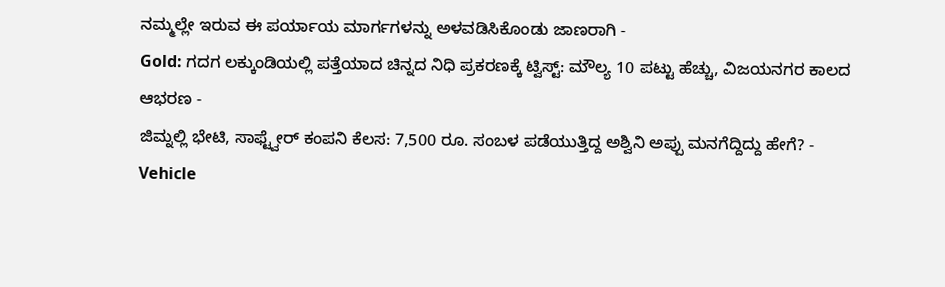ನಮ್ಮಲ್ಲೇ ಇರುವ ಈ ಪರ್ಯಾಯ ಮಾರ್ಗಗಳನ್ನು ಅಳವಡಿಸಿಕೊಂಡು ಜಾಣರಾಗಿ -
Gold: ಗದಗ ಲಕ್ಕುಂಡಿಯಲ್ಲಿ ಪತ್ತೆಯಾದ ಚಿನ್ನದ ನಿಧಿ ಪ್ರಕರಣಕ್ಕೆ ಟ್ವಿಸ್ಟ್: ಮೌಲ್ಯ 10 ಪಟ್ಟು ಹೆಚ್ಚು, ವಿಜಯನಗರ ಕಾಲದ ಆಭರಣ -
ಜಿಮ್ನಲ್ಲಿ ಭೇಟಿ, ಸಾಫ್ಟ್ವೇರ್ ಕಂಪನಿ ಕೆಲಸ: 7,500 ರೂ. ಸಂಬಳ ಪಡೆಯುತ್ತಿದ್ದ ಅಶ್ವಿನಿ ಅಪ್ಪು ಮನಗೆದ್ದಿದ್ದು ಹೇಗೆ? -
Vehicle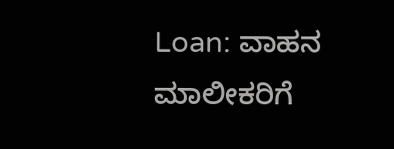Loan: ವಾಹನ ಮಾಲೀಕರಿಗೆ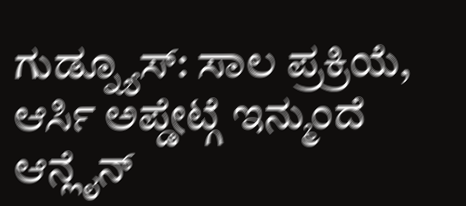ಗುಡ್ನ್ಯೂಸ್: ಸಾಲ ಪ್ರಕ್ರಿಯೆ, ಆರ್ಸಿ ಅಪ್ಡೇಟ್ಗೆ ಇನ್ಮುಂದೆ ಆನ್ಲೈನ್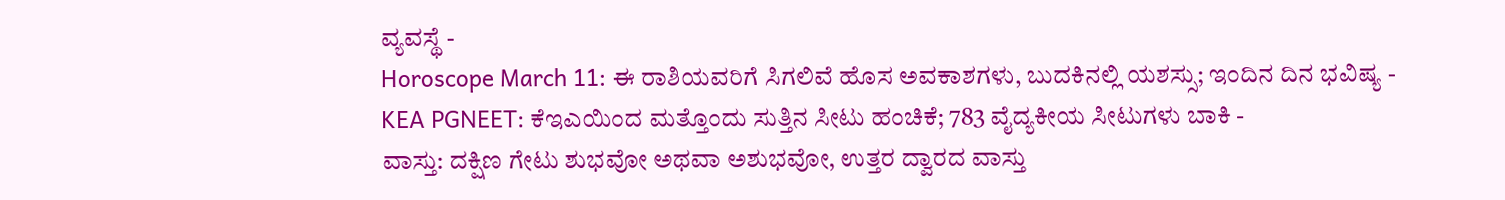ವ್ಯವಸ್ಥೆ -
Horoscope March 11: ಈ ರಾಶಿಯವರಿಗೆ ಸಿಗಲಿವೆ ಹೊಸ ಅವಕಾಶಗಳು, ಬುದಕಿನಲ್ಲಿ ಯಶಸ್ಸು; ಇಂದಿನ ದಿನ ಭವಿಷ್ಯ -
KEA PGNEET: ಕೆಇಎಯಿಂದ ಮತ್ತೊಂದು ಸುತ್ತಿನ ಸೀಟು ಹಂಚಿಕೆ; 783 ವೈದ್ಯಕೀಯ ಸೀಟುಗಳು ಬಾಕಿ -
ವಾಸ್ತು: ದಕ್ಷಿಣ ಗೇಟು ಶುಭವೋ ಅಥವಾ ಅಶುಭವೋ, ಉತ್ತರ ದ್ವಾರದ ವಾಸ್ತು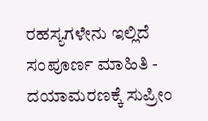ರಹಸ್ಯಗಳೇನು ಇಲ್ಲಿದೆ ಸಂಪೂರ್ಣ ಮಾಹಿತಿ -
ದಯಾಮರಣಕ್ಕೆ ಸುಪ್ರೀಂ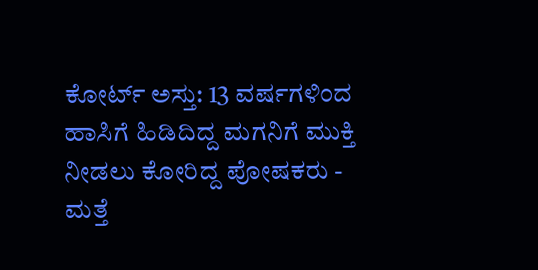ಕೋರ್ಟ್ ಅಸ್ತು: 13 ವರ್ಷಗಳಿಂದ ಹಾಸಿಗೆ ಹಿಡಿದಿದ್ದ ಮಗನಿಗೆ ಮುಕ್ತಿ ನೀಡಲು ಕೋರಿದ್ದ ಪೋಷಕರು -
ಮತ್ತೆ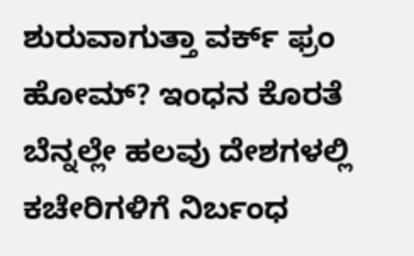ಶುರುವಾಗುತ್ತಾ ವರ್ಕ್ ಫ್ರಂ ಹೋಮ್? ಇಂಧನ ಕೊರತೆ ಬೆನ್ನಲ್ಲೇ ಹಲವು ದೇಶಗಳಲ್ಲಿ ಕಚೇರಿಗಳಿಗೆ ನಿರ್ಬಂಧ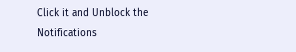Click it and Unblock the Notifications